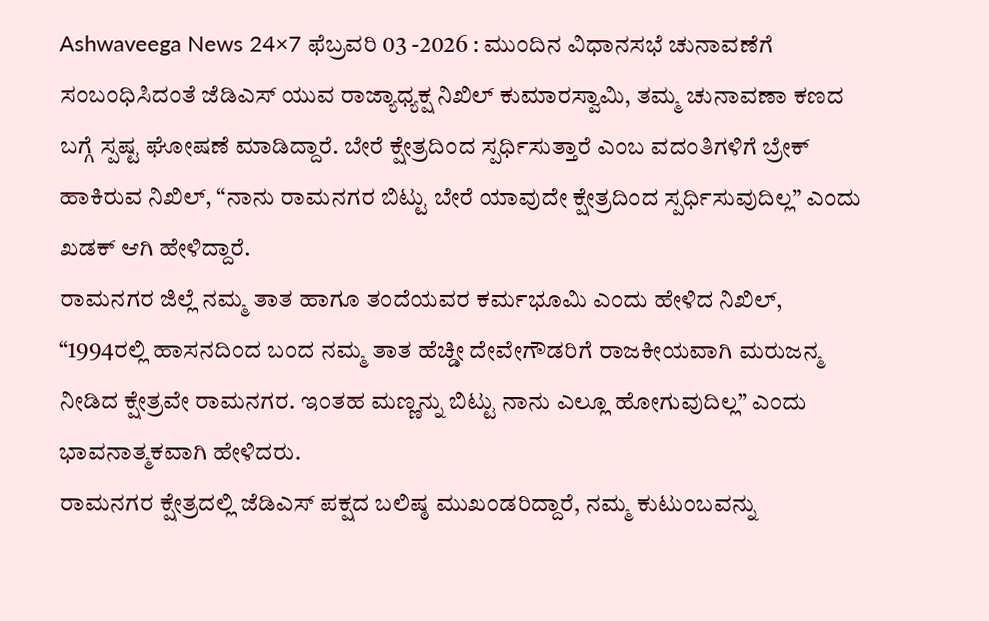Ashwaveega News 24×7 ಫೆಬ್ರವರಿ 03 -2026 : ಮುಂದಿನ ವಿಧಾನಸಭೆ ಚುನಾವಣೆಗೆ ಸಂಬಂಧಿಸಿದಂತೆ ಜೆಡಿಎಸ್ ಯುವ ರಾಜ್ಯಾಧ್ಯಕ್ಷ ನಿಖಿಲ್ ಕುಮಾರಸ್ವಾಮಿ, ತಮ್ಮ ಚುನಾವಣಾ ಕಣದ ಬಗ್ಗೆ ಸ್ಪಷ್ಟ ಘೋಷಣೆ ಮಾಡಿದ್ದಾರೆ. ಬೇರೆ ಕ್ಷೇತ್ರದಿಂದ ಸ್ಪರ್ಧಿಸುತ್ತಾರೆ ಎಂಬ ವದಂತಿಗಳಿಗೆ ಬ್ರೇಕ್ ಹಾಕಿರುವ ನಿಖಿಲ್, “ನಾನು ರಾಮನಗರ ಬಿಟ್ಟು ಬೇರೆ ಯಾವುದೇ ಕ್ಷೇತ್ರದಿಂದ ಸ್ಪರ್ಧಿಸುವುದಿಲ್ಲ” ಎಂದು ಖಡಕ್ ಆಗಿ ಹೇಳಿದ್ದಾರೆ.
ರಾಮನಗರ ಜಿಲ್ಲೆ ನಮ್ಮ ತಾತ ಹಾಗೂ ತಂದೆಯವರ ಕರ್ಮಭೂಮಿ ಎಂದು ಹೇಳಿದ ನಿಖಿಲ್, “1994ರಲ್ಲಿ ಹಾಸನದಿಂದ ಬಂದ ನಮ್ಮ ತಾತ ಹೆಚ್ಡೀ ದೇವೇಗೌಡರಿಗೆ ರಾಜಕೀಯವಾಗಿ ಮರುಜನ್ಮ ನೀಡಿದ ಕ್ಷೇತ್ರವೇ ರಾಮನಗರ. ಇಂತಹ ಮಣ್ಣನ್ನು ಬಿಟ್ಟು ನಾನು ಎಲ್ಲೂ ಹೋಗುವುದಿಲ್ಲ” ಎಂದು ಭಾವನಾತ್ಮಕವಾಗಿ ಹೇಳಿದರು.
ರಾಮನಗರ ಕ್ಷೇತ್ರದಲ್ಲಿ ಜೆಡಿಎಸ್ ಪಕ್ಷದ ಬಲಿಷ್ಠ ಮುಖಂಡರಿದ್ದಾರೆ, ನಮ್ಮ ಕುಟುಂಬವನ್ನು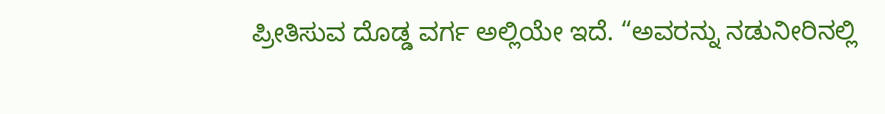ಪ್ರೀತಿಸುವ ದೊಡ್ಡ ವರ್ಗ ಅಲ್ಲಿಯೇ ಇದೆ. “ಅವರನ್ನು ನಡುನೀರಿನಲ್ಲಿ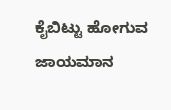ಕೈಬಿಟ್ಟು ಹೋಗುವ ಜಾಯಮಾನ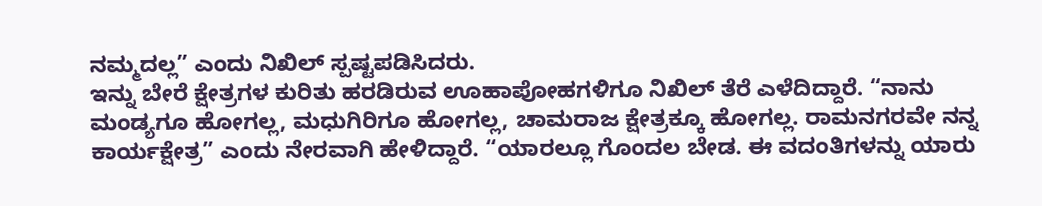ನಮ್ಮದಲ್ಲ” ಎಂದು ನಿಖಿಲ್ ಸ್ಪಷ್ಟಪಡಿಸಿದರು.
ಇನ್ನು ಬೇರೆ ಕ್ಷೇತ್ರಗಳ ಕುರಿತು ಹರಡಿರುವ ಊಹಾಪೋಹಗಳಿಗೂ ನಿಖಿಲ್ ತೆರೆ ಎಳೆದಿದ್ದಾರೆ. “ನಾನು ಮಂಡ್ಯಗೂ ಹೋಗಲ್ಲ, ಮಧುಗಿರಿಗೂ ಹೋಗಲ್ಲ, ಚಾಮರಾಜ ಕ್ಷೇತ್ರಕ್ಕೂ ಹೋಗಲ್ಲ. ರಾಮನಗರವೇ ನನ್ನ ಕಾರ್ಯಕ್ಷೇತ್ರ” ಎಂದು ನೇರವಾಗಿ ಹೇಳಿದ್ದಾರೆ. “ಯಾರಲ್ಲೂ ಗೊಂದಲ ಬೇಡ. ಈ ವದಂತಿಗಳನ್ನು ಯಾರು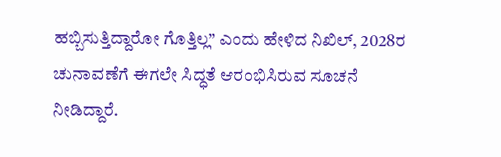ಹಬ್ಬಿಸುತ್ತಿದ್ದಾರೋ ಗೊತ್ತಿಲ್ಲ” ಎಂದು ಹೇಳಿದ ನಿಖಿಲ್, 2028ರ ಚುನಾವಣೆಗೆ ಈಗಲೇ ಸಿದ್ಧತೆ ಆರಂಭಿಸಿರುವ ಸೂಚನೆ ನೀಡಿದ್ದಾರೆ.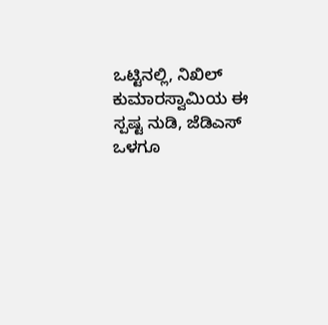ಒಟ್ಟಿನಲ್ಲಿ, ನಿಖಿಲ್ ಕುಮಾರಸ್ವಾಮಿಯ ಈ ಸ್ಪಷ್ಟ ನುಡಿ, ಜೆಡಿಎಸ್ ಒಳಗೂ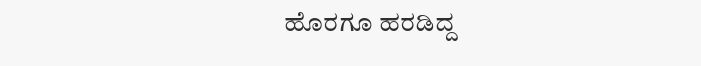ಹೊರಗೂ ಹರಡಿದ್ದ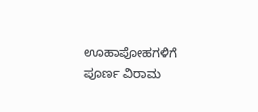ಊಹಾಪೋಹಗಳಿಗೆ ಪೂರ್ಣ ವಿರಾಮ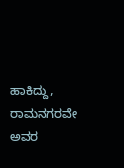ಹಾಕಿದ್ದು, ರಾಮನಗರವೇ ಅವರ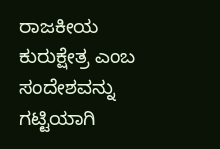ರಾಜಕೀಯ ಕುರುಕ್ಷೇತ್ರ ಎಂಬ ಸಂದೇಶವನ್ನು ಗಟ್ಟಿಯಾಗಿ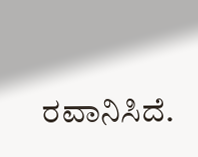ರವಾನಿಸಿದೆ.